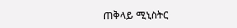ጠቅላይ ሚኒስትር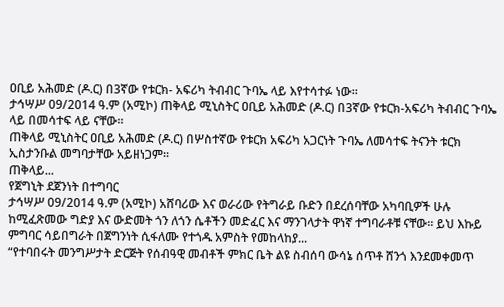ዐቢይ አሕመድ (ዶ.ር) በ3ኛው የቱርክ- አፍሪካ ትብብር ጉባኤ ላይ እየተሳተፉ ነው።
ታኅሣሥ 09/2014 ዓ.ም (አሚኮ) ጠቅላይ ሚኒስትር ዐቢይ አሕመድ (ዶ.ር) በ3ኛው የቱርክ-አፍሪካ ትብብር ጉባኤ ላይ በመሳተፍ ላይ ናቸው።
ጠቅላይ ሚኒስትር ዐቢይ አሕመድ (ዶ.ር) በሦስተኛው የቱርክ አፍሪካ አጋርነት ጉባኤ ለመሳተፍ ትናንት ቱርክ ኢስታንቡል መግባታቸው አይዘነጋም።
ጠቅላይ...
የጀግኒት ደጀንነት በተግባር
ታኅሣሥ 09/2014 ዓ.ም (አሚኮ) አሸባሪው እና ወራሪው የትግራይ ቡድን በደረሰባቸው አካባቢዎች ሁሉ ከሚፈጽመው ግድያ እና ውድመት ጎን ለጎን ሴቶችን መድፈር እና ማንገላታት ዋነኛ ተግባራቶቹ ናቸው፡፡ ይህ እኩይ ምግባር ሳይበግራት በጀግንነት ሲፋለሙ የተጎዱ አምስት የመከላከያ...
“የተባበሩት መንግሥታት ድርጅት የሰብዓዊ መብቶች ምክር ቤት ልዩ ስብሰባ ውሳኔ ሰጥቶ ሸንጎ እንደመቀመጥ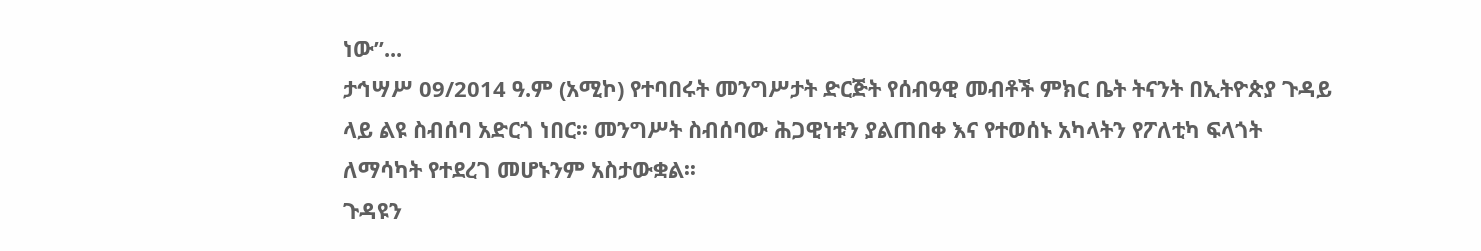ነው”...
ታኅሣሥ 09/2014 ዓ.ም (አሚኮ) የተባበሩት መንግሥታት ድርጅት የሰብዓዊ መብቶች ምክር ቤት ትናንት በኢትዮጵያ ጉዳይ ላይ ልዩ ስብሰባ አድርጎ ነበር፡፡ መንግሥት ስብሰባው ሕጋዊነቱን ያልጠበቀ እና የተወሰኑ አካላትን የፖለቲካ ፍላጎት ለማሳካት የተደረገ መሆኑንም አስታውቋል፡፡
ጉዳዩን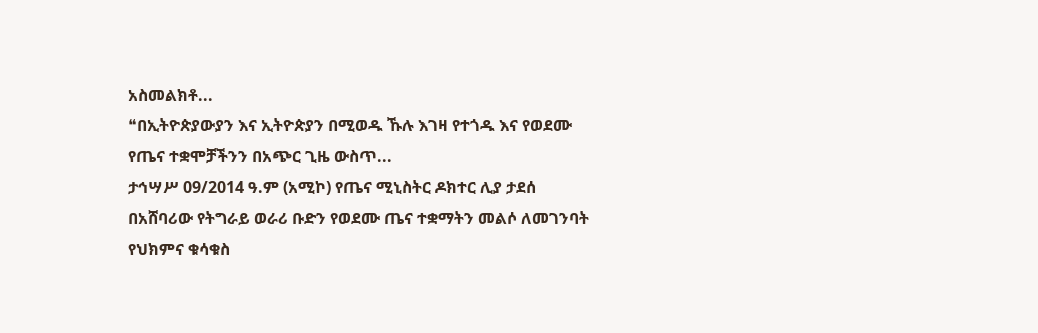አስመልክቶ...
❝በኢትዮጵያውያን እና ኢትዮጵያን በሚወዱ ኹሉ እገዛ የተጎዱ እና የወደሙ የጤና ተቋሞቻችንን በአጭር ጊዜ ውስጥ...
ታኅሣሥ 09/2014 ዓ.ም (አሚኮ) የጤና ሚኒስትር ዶክተር ሊያ ታደሰ በአሸባሪው የትግራይ ወራሪ ቡድን የወደሙ ጤና ተቋማትን መልሶ ለመገንባት የህክምና ቁሳቁስ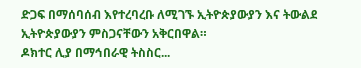ድጋፍ በማሰባሰብ እየተረባረቡ ለሚገኙ ኢትዮጵያውያን እና ትውልደ ኢትዮጵያውያን ምስጋናቸውን አቅርበዋል።
ዶክተር ሊያ በማኅበራዊ ትስስር...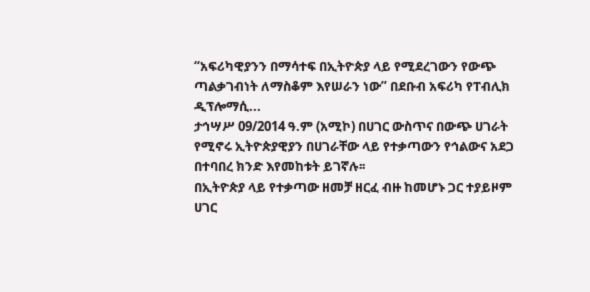“አፍሪካዊያንን በማሳተፍ በኢትዮጵያ ላይ የሚደረገውን የውጭ ጣልቃገብነት ለማስቆም እየሠራን ነው” በደቡብ አፍሪካ የፐብሊክ ዲፕሎማሲ...
ታኅሣሥ 09/2014 ዓ.ም (አሚኮ) በሀገር ውስጥና በውጭ ሀገራት የሚኖሩ ኢትዮጵያዊያን በሀገራቸው ላይ የተቃጣውን የኅልውና አደጋ በተባበረ ክንድ እየመከቱት ይገኛሉ፡፡
በኢትዮጵያ ላይ የተቃጣው ዘመቻ ዘርፈ ብዙ ከመሆኑ ጋር ተያይዞም ሀገር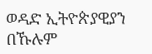ወዳድ ኢትዮጵያዊያን በኹሉም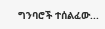ግንባሮች ተሰልፈው...